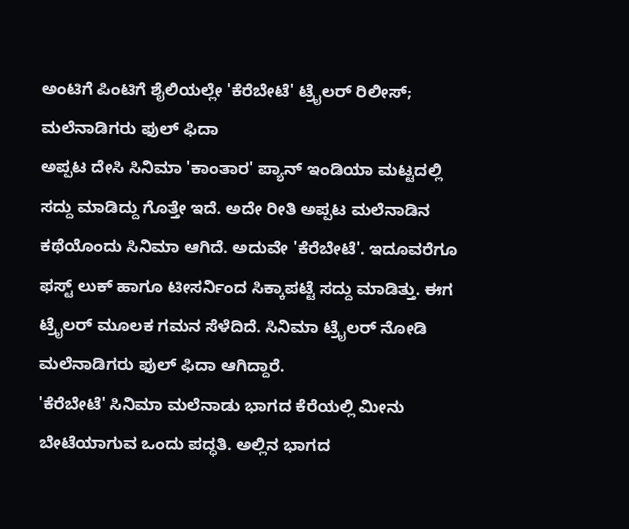ಅಂಟಿಗೆ ಪಿಂಟಿಗೆ ಶೈಲಿಯಲ್ಲೇ 'ಕೆರೆಬೇಟೆ' ಟ್ರೈಲರ್ ರಿಲೀಸ್; ಮಲೆನಾಡಿಗರು ಫುಲ್ ಫಿದಾ
ಅಪ್ಪಟ ದೇಸಿ ಸಿನಿಮಾ 'ಕಾಂತಾರ' ಪ್ಯಾನ್ ಇಂಡಿಯಾ ಮಟ್ಟದಲ್ಲಿ ಸದ್ದು ಮಾಡಿದ್ದು ಗೊತ್ತೇ ಇದೆ. ಅದೇ ರೀತಿ ಅಪ್ಪಟ ಮಲೆನಾಡಿನ ಕಥೆಯೊಂದು ಸಿನಿಮಾ ಆಗಿದೆ. ಅದುವೇ 'ಕೆರೆಬೇಟೆ'. ಇದೂವರೆಗೂ ಫಸ್ಟ್ ಲುಕ್ ಹಾಗೂ ಟೀಸರ್ನಿಂದ ಸಿಕ್ಕಾಪಟ್ಟೆ ಸದ್ದು ಮಾಡಿತ್ತು. ಈಗ ಟ್ರೈಲರ್ ಮೂಲಕ ಗಮನ ಸೆಳೆದಿದೆ. ಸಿನಿಮಾ ಟ್ರೈಲರ್ ನೋಡಿ ಮಲೆನಾಡಿಗರು ಫುಲ್ ಫಿದಾ ಆಗಿದ್ದಾರೆ.
'ಕೆರೆಬೇಟೆ' ಸಿನಿಮಾ ಮಲೆನಾಡು ಭಾಗದ ಕೆರೆಯಲ್ಲಿ ಮೀನು ಬೇಟೆಯಾಗುವ ಒಂದು ಪದ್ಧತಿ. ಅಲ್ಲಿನ ಭಾಗದ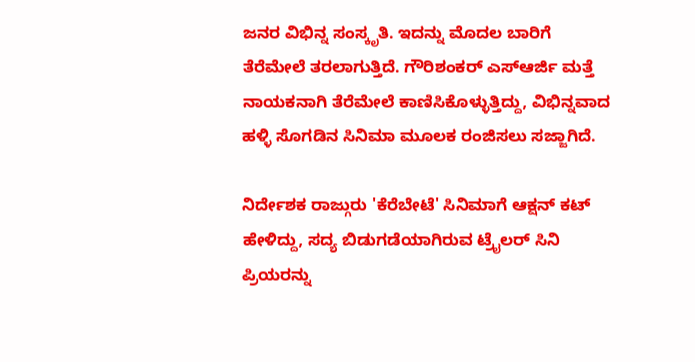ಜನರ ವಿಭಿನ್ನ ಸಂಸ್ಕೃತಿ. ಇದನ್ನು ಮೊದಲ ಬಾರಿಗೆ ತೆರೆಮೇಲೆ ತರಲಾಗುತ್ತಿದೆ. ಗೌರಿಶಂಕರ್ ಎಸ್ಆರ್ಜಿ ಮತ್ತೆ ನಾಯಕನಾಗಿ ತೆರೆಮೇಲೆ ಕಾಣಿಸಿಕೊಳ್ಳುತ್ತಿದ್ದು, ವಿಭಿನ್ನವಾದ ಹಳ್ಳಿ ಸೊಗಡಿನ ಸಿನಿಮಾ ಮೂಲಕ ರಂಜಿಸಲು ಸಜ್ಜಾಗಿದೆ.

ನಿರ್ದೇಶಕ ರಾಜ್ಗುರು 'ಕೆರೆಬೇಟೆ' ಸಿನಿಮಾಗೆ ಆಕ್ಷನ್ ಕಟ್ ಹೇಳಿದ್ದು, ಸದ್ಯ ಬಿಡುಗಡೆಯಾಗಿರುವ ಟ್ರೈಲರ್ ಸಿನಿ ಪ್ರಿಯರನ್ನು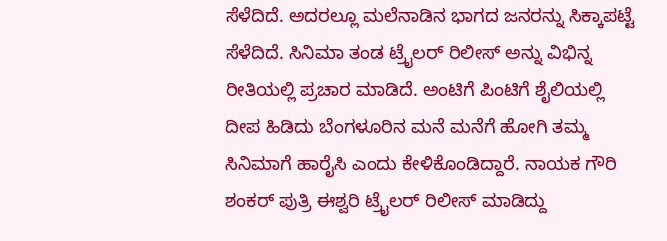ಸೆಳೆದಿದೆ. ಅದರಲ್ಲೂ ಮಲೆನಾಡಿನ ಭಾಗದ ಜನರನ್ನು ಸಿಕ್ಕಾಪಟ್ಟೆ ಸೆಳೆದಿದೆ. ಸಿನಿಮಾ ತಂಡ ಟ್ರೈಲರ್ ರಿಲೀಸ್ ಅನ್ನು ವಿಭಿನ್ನ ರೀತಿಯಲ್ಲಿ ಪ್ರಚಾರ ಮಾಡಿದೆ. ಅಂಟಿಗೆ ಪಿಂಟಿಗೆ ಶೈಲಿಯಲ್ಲಿ ದೀಪ ಹಿಡಿದು ಬೆಂಗಳೂರಿನ ಮನೆ ಮನೆಗೆ ಹೋಗಿ ತಮ್ಮ ಸಿನಿಮಾಗೆ ಹಾರೈಸಿ ಎಂದು ಕೇಳಿಕೊಂಡಿದ್ದಾರೆ. ನಾಯಕ ಗೌರಿ ಶಂಕರ್ ಪುತ್ರಿ ಈಶ್ವರಿ ಟ್ರೈಲರ್ ರಿಲೀಸ್ ಮಾಡಿದ್ದು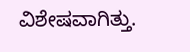ವಿಶೇಷವಾಗಿತ್ತು.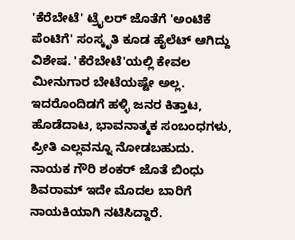'ಕೆರೆಬೇಟೆ' ಟ್ರೈಲರ್ ಜೊತೆಗೆ 'ಅಂಟಿಕೆ ಪೆಂಟಿಗೆ' ಸಂಸ್ಕೃತಿ ಕೂಡ ಹೈಲೆಟ್ ಆಗಿದ್ದು ವಿಶೇಷ. 'ಕೆರೆಬೇಟೆ'ಯಲ್ಲಿ ಕೇವಲ ಮೀನುಗಾರ ಬೇಟೆಯಷ್ಟೇ ಅಲ್ಲ. ಇದರೊಂದಿಡಗೆ ಹಳ್ಳಿ ಜನರ ಕಿತ್ತಾಟ, ಹೊಡೆದಾಟ, ಭಾವನಾತ್ಮಕ ಸಂಬಂಧಗಳು, ಪ್ರೀತಿ ಎಲ್ಲವನ್ನೂ ನೋಡಬಹುದು. ನಾಯಕ ಗೌರಿ ಶಂಕರ್ ಜೊತೆ ಬಿಂಧು ಶಿವರಾಮ್ ಇದೇ ಮೊದಲ ಬಾರಿಗೆ ನಾಯಕಿಯಾಗಿ ನಟಿಸಿದ್ದಾರೆ.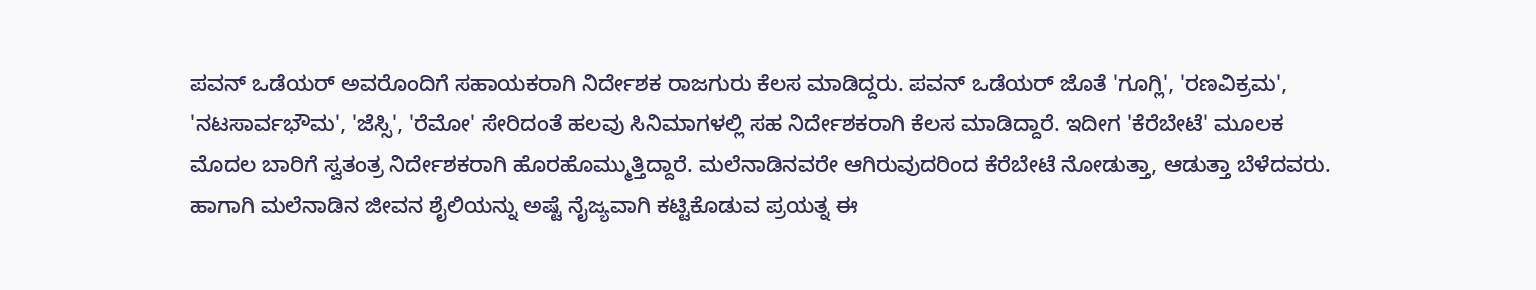ಪವನ್ ಒಡೆಯರ್ ಅವರೊಂದಿಗೆ ಸಹಾಯಕರಾಗಿ ನಿರ್ದೇಶಕ ರಾಜಗುರು ಕೆಲಸ ಮಾಡಿದ್ದರು. ಪವನ್ ಒಡೆಯರ್ ಜೊತೆ 'ಗೂಗ್ಲಿ', 'ರಣವಿಕ್ರಮ', 'ನಟಸಾರ್ವಭೌಮ', 'ಜೆಸ್ಸಿ', 'ರೆಮೋ' ಸೇರಿದಂತೆ ಹಲವು ಸಿನಿಮಾಗಳಲ್ಲಿ ಸಹ ನಿರ್ದೇಶಕರಾಗಿ ಕೆಲಸ ಮಾಡಿದ್ದಾರೆ. ಇದೀಗ 'ಕೆರೆಬೇಟೆ' ಮೂಲಕ ಮೊದಲ ಬಾರಿಗೆ ಸ್ವತಂತ್ರ ನಿರ್ದೇಶಕರಾಗಿ ಹೊರಹೊಮ್ಮುತ್ತಿದ್ದಾರೆ. ಮಲೆನಾಡಿನವರೇ ಆಗಿರುವುದರಿಂದ ಕೆರೆಬೇಟೆ ನೋಡುತ್ತಾ, ಆಡುತ್ತಾ ಬೆಳೆದವರು. ಹಾಗಾಗಿ ಮಲೆನಾಡಿನ ಜೀವನ ಶೈಲಿಯನ್ನು ಅಷ್ಟೆ ನೈಜ್ಯವಾಗಿ ಕಟ್ಟಿಕೊಡುವ ಪ್ರಯತ್ನ ಈ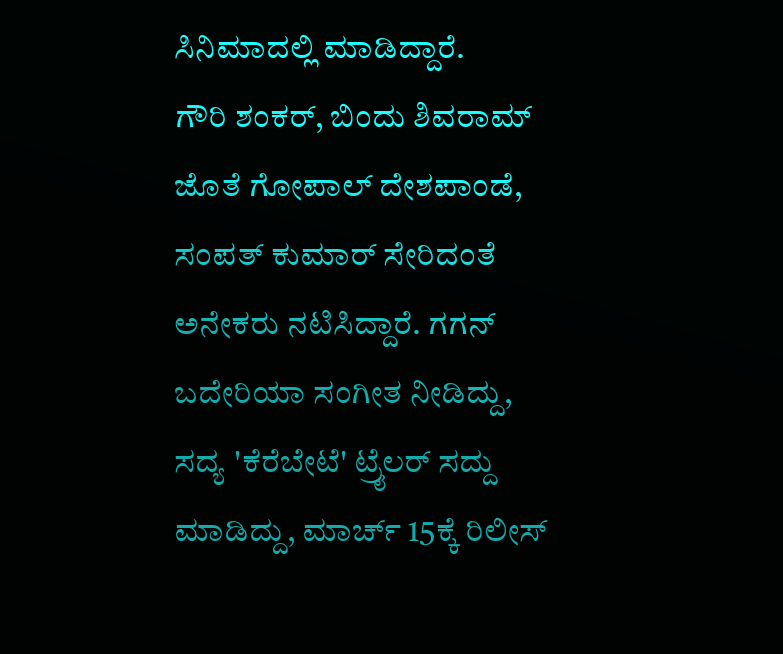ಸಿನಿಮಾದಲ್ಲಿ ಮಾಡಿದ್ದಾರೆ.
ಗೌರಿ ಶಂಕರ್, ಬಿಂದು ಶಿವರಾಮ್ ಜೊತೆ ಗೋಪಾಲ್ ದೇಶಪಾಂಡೆ, ಸಂಪತ್ ಕುಮಾರ್ ಸೇರಿದಂತೆ ಅನೇಕರು ನಟಿಸಿದ್ದಾರೆ. ಗಗನ್ ಬದೇರಿಯಾ ಸಂಗೀತ ನೀಡಿದ್ದು, ಸದ್ಯ 'ಕೆರೆಬೇಟೆ' ಟ್ರೈಲರ್ ಸದ್ದು ಮಾಡಿದ್ದು, ಮಾರ್ಚ್ 15ಕ್ಕೆ ರಿಲೀಸ್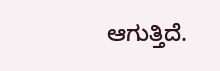ಆಗುತ್ತಿದೆ.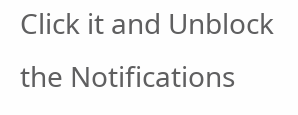Click it and Unblock the Notifications